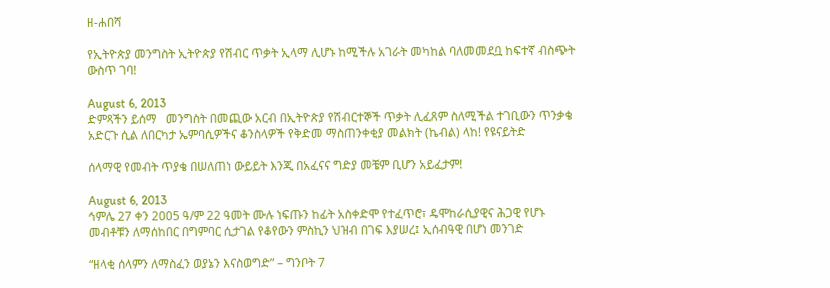ዘ-ሐበሻ

የኢትዮጵያ መንግስት ኢትዮጵያ የሽብር ጥቃት ኢላማ ሊሆኑ ከሚችሉ አገራት መካከል ባለመመደቧ ከፍተኛ ብስጭት ውስጥ ገባ!

August 6, 2013
ድምጻችን ይሰማ   መንግስት በመጪው አርብ በኢትዮጵያ የሽብርተኞች ጥቃት ሊፈጸም ስለሚችል ተገቢውን ጥንቃቄ አድርጉ ሲል ለበርካታ ኤምባሲዎችና ቆንስላዎች የቅድመ ማስጠንቀቂያ መልክት (ኬብል) ላከ! የዩናይትድ

ሰላማዊ የመብት ጥያቄ በሠለጠነ ውይይት እንጂ በአፈናና ግድያ መቼም ቢሆን አይፈታም!

August 6, 2013
ኅምሌ 27 ቀን 2005 ዓ/ም 22 ዓመት ሙሉ ነፍጡን ከፊት አስቀድሞ የተፈጥሮ፣ ዴሞከራሲያዊና ሕጋዊ የሆኑ መብቶቹን ለማሰከበር በግምባር ሲታገል የቆየውን ምስኪን ህዝብ በገፍ እያሠረ፤ ኢሰብዓዊ በሆነ መንገድ

“ዘላቂ ሰላምን ለማስፈን ወያኔን እናስወግድ” – ግንቦት 7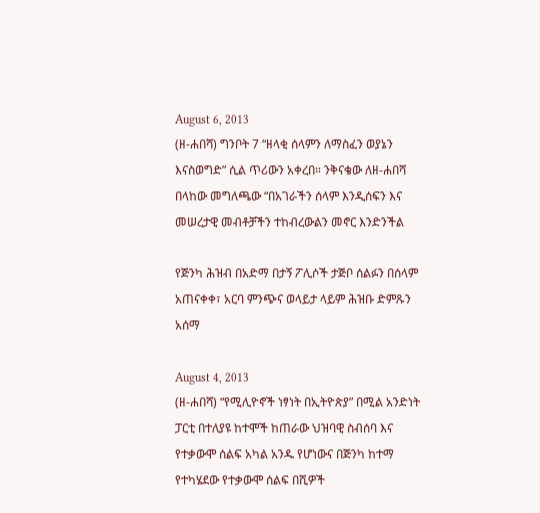August 6, 2013
(ዘ-ሐበሻ) ግንቦት 7 “ዘላቂ ሰላምን ለማስፈን ወያኔን እናስወግድ” ሲል ጥሪውን አቀረበ። ንቅናቄው ለዘ-ሐበሻ በላከው መግለጫው “በአገራችን ሰላም እንዲሰፍን እና መሠረታዊ መብቶቻችን ተከብረውልን መኖር እንድንችል

የጅንካ ሕዝብ በአድማ በታኝ ፖሊሶች ታጅቦ ሰልፉን በሰላም አጠናቀቀ፣ አርባ ምንጭና ወላይታ ላይም ሕዝቡ ድምጹን አሰማ

August 4, 2013
(ዘ-ሐበሻ) “የሚሊዮኖች ነፃነት በኢትዮጵያ” በሚል አንድነት ፓርቲ በተለያዩ ከተሞች ከጠራው ህዝባዊ ስብሰባ እና የተቃውሞ ሰልፍ አካል አንዱ የሆነውና በጅንካ ከተማ የተካሄደው የተቃውሞ ሰልፍ በሺዎች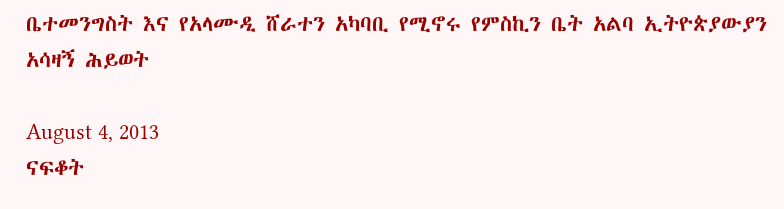ቤተመንግስት እና የአላሙዲ ሸራተን አካባቢ የሚኖሩ የምስኪን ቤት አልባ ኢትዮጵያውያን አሳዛኝ ሕይወት

August 4, 2013
ናፍቆት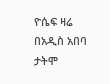ዮሴፍ ዛሬ በአዲስ አበባ ታትሞ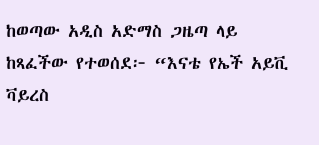ከወጣው አዲስ አድማስ ጋዜጣ ላይ ከጻፈችው የተወሰደ፦ “እናቴ የኤች አይቪ ቫይረስ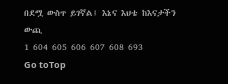በደሟ ውስጥ ይገኛል፤ እኔና እህቴ ከእናታችን ውጪ
1 604 605 606 607 608 693
Go toTop